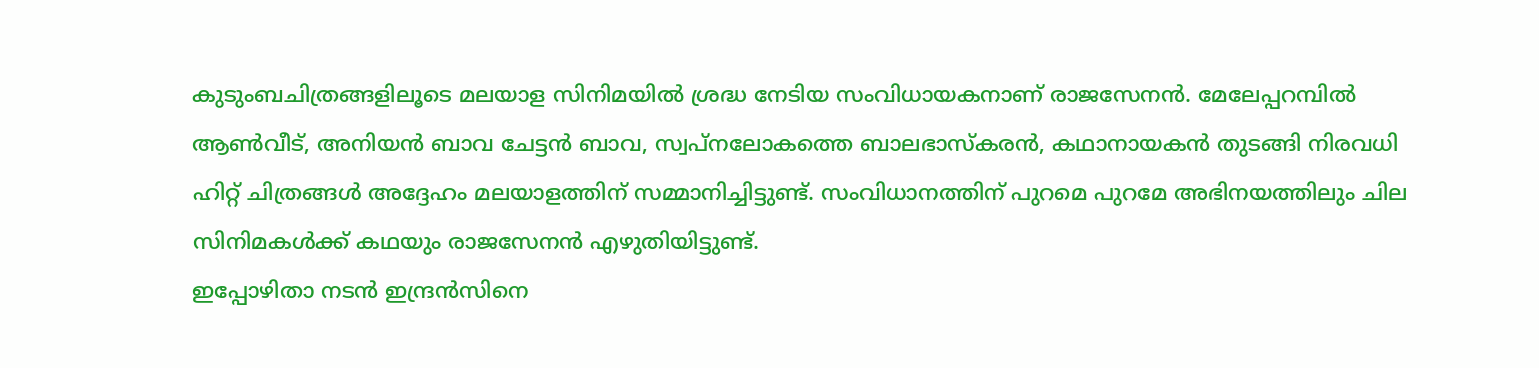കുടുംബചിത്രങ്ങളിലൂടെ മലയാള സിനിമയിൽ ശ്രദ്ധ നേടിയ സംവിധായകനാണ് രാജസേനൻ. മേലേപ്പറമ്പിൽ ആൺവീട്, അനിയൻ ബാവ ചേട്ടൻ ബാവ, സ്വപ്നലോകത്തെ ബാലഭാസ്കരൻ, കഥാനായകൻ തുടങ്ങി നിരവധി ഹിറ്റ് ചിത്രങ്ങൾ അദ്ദേഹം മലയാളത്തിന് സമ്മാനിച്ചിട്ടുണ്ട്. സംവിധാനത്തിന് പുറമെ പുറമേ അഭിനയത്തിലും ചില സിനിമകൾക്ക് കഥയും രാജസേനൻ എഴുതിയിട്ടുണ്ട്.
ഇപ്പോഴിതാ നടൻ ഇന്ദ്രൻസിനെ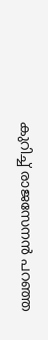കുറിച്ച് രാജസേനൻ പറഞ്ഞ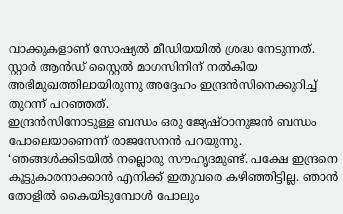വാക്കുകളാണ് സോഷ്യൽ മീഡിയയിൽ ശ്രദ്ധ നേടുന്നത്. സ്റ്റാർ ആൻഡ് സ്റ്റൈൽ മാഗസിനിന് നൽകിയ അഭിമുഖത്തിലായിരുന്നു അദ്ദേഹം ഇന്ദ്രൻസിനെക്കുറിച്ച് തുറന്ന് പറഞ്ഞത്.
ഇന്ദ്രൻസിനോടുള്ള ബന്ധം ഒരു ജ്യേഷ്ഠാനുജൻ ബന്ധം പോലെയാണെന്ന് രാജസേനൻ പറയുന്നു. ‘ഞങ്ങൾക്കിടയിൽ നല്ലൊരു സൗഹൃദമുണ്ട്. പക്ഷേ ഇന്ദ്രനെ കൂട്ടുകാരനാക്കാൻ എനിക്ക് ഇതുവരെ കഴിഞ്ഞിട്ടില്ല. ഞാൻ തോളിൽ കൈയിടുമ്പോൾ പോലും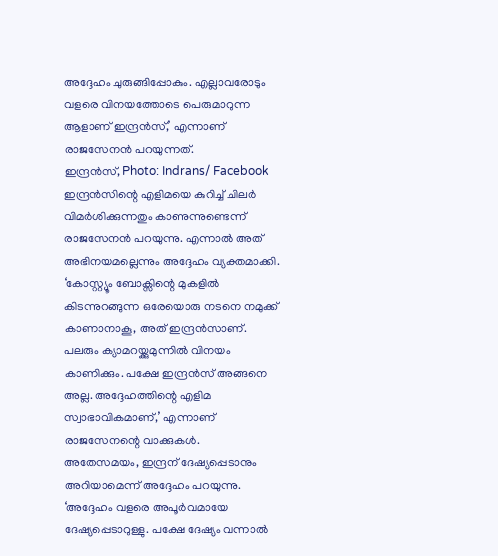അദ്ദേഹം ചുരുങ്ങിപ്പോകും. എല്ലാവരോടും വളരെ വിനയത്തോടെ പെരുമാറുന്ന ആളാണ് ഇന്ദ്രൻസ്,’ എന്നാണ് രാജസേനൻ പറയുന്നത്.
ഇന്ദ്രൻസ്, Photo: Indrans/ Facebook
ഇന്ദ്രൻസിന്റെ എളിമയെ കുറിച്ച് ചിലർ വിമർശിക്കുന്നതും കാണുന്നുണ്ടെന്ന് രാജസേനൻ പറയുന്നു. എന്നാൽ അത് അഭിനയമല്ലെന്നും അദ്ദേഹം വ്യക്തമാക്കി. ‘കോസ്റ്റ്യൂം ബോക്സിന്റെ മുകളിൽ കിടന്നുറങ്ങുന്ന ഒരേയൊരു നടനെ നമുക്ക് കാണാനാകൂ, അത് ഇന്ദ്രൻസാണ്.
പലരും ക്യാമറയ്ക്കുമുന്നിൽ വിനയം കാണിക്കും. പക്ഷേ ഇന്ദ്രൻസ് അങ്ങനെ അല്ല. അദ്ദേഹത്തിന്റെ എളിമ സ്വാഭാവികമാണ്,’ എന്നാണ് രാജസേനന്റെ വാക്കുകൾ.
അതേസമയം, ഇന്ദ്രന് ദേഷ്യപ്പെടാനും അറിയാമെന്ന് അദ്ദേഹം പറയുന്നു. ‘അദ്ദേഹം വളരെ അപൂർവമായേ ദേഷ്യപ്പെടാറുള്ളു. പക്ഷേ ദേഷ്യം വന്നാൽ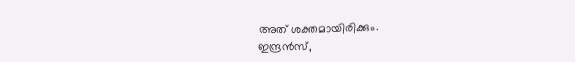അത് ശക്തമായിരിക്കും.
ഇന്ദ്രൻസ്,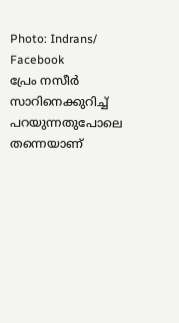Photo: Indrans/ Facebook
പ്രേം നസീർ സാറിനെക്കുറിച്ച് പറയുന്നതുപോലെ തന്നെയാണ്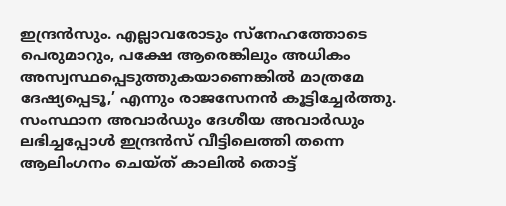ഇന്ദ്രൻസും. എല്ലാവരോടും സ്നേഹത്തോടെ പെരുമാറും, പക്ഷേ ആരെങ്കിലും അധികം അസ്വസ്ഥപ്പെടുത്തുകയാണെങ്കിൽ മാത്രമേ ദേഷ്യപ്പെടൂ,’ എന്നും രാജസേനൻ കൂട്ടിച്ചേർത്തു.
സംസ്ഥാന അവാർഡും ദേശീയ അവാർഡും ലഭിച്ചപ്പോൾ ഇന്ദ്രൻസ് വീട്ടിലെത്തി തന്നെ ആലിംഗനം ചെയ്ത് കാലിൽ തൊട്ട്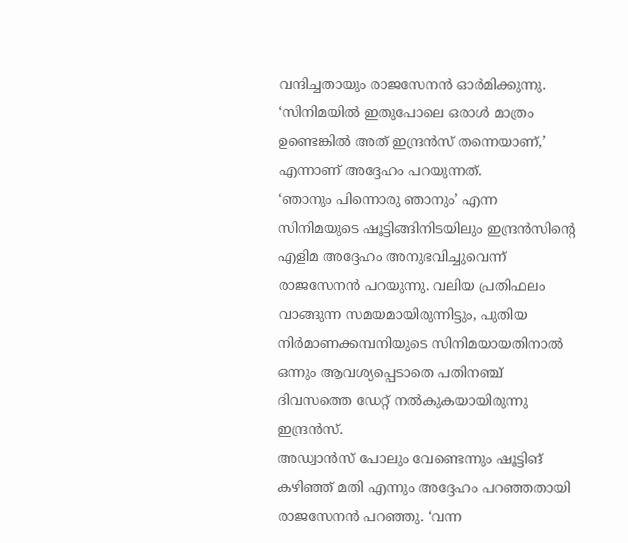വന്ദിച്ചതായും രാജസേനൻ ഓർമിക്കുന്നു. ‘സിനിമയിൽ ഇതുപോലെ ഒരാൾ മാത്രം ഉണ്ടെങ്കിൽ അത് ഇന്ദ്രൻസ് തന്നെയാണ്,’ എന്നാണ് അദ്ദേഹം പറയുന്നത്.
‘ഞാനും പിന്നൊരു ഞാനും’ എന്ന സിനിമയുടെ ഷൂട്ടിങ്ങിനിടയിലും ഇന്ദ്രൻസിന്റെ എളിമ അദ്ദേഹം അനുഭവിച്ചുവെന്ന് രാജസേനൻ പറയുന്നു. വലിയ പ്രതിഫലം വാങ്ങുന്ന സമയമായിരുന്നിട്ടും, പുതിയ നിർമാണക്കമ്പനിയുടെ സിനിമയായതിനാൽ ഒന്നും ആവശ്യപ്പെടാതെ പതിനഞ്ച് ദിവസത്തെ ഡേറ്റ് നൽകുകയായിരുന്നു ഇന്ദ്രൻസ്.
അഡ്വാൻസ് പോലും വേണ്ടെന്നും ഷൂട്ടിങ് കഴിഞ്ഞ് മതി എന്നും അദ്ദേഹം പറഞ്ഞതായി രാജസേനൻ പറഞ്ഞു. ‘വന്ന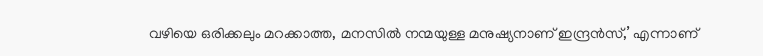വഴിയെ ഒരിക്കലും മറക്കാത്ത, മനസിൽ നന്മയുള്ള മനുഷ്യനാണ് ഇന്ദ്രൻസ്,’ എന്നാണ്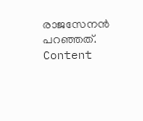രാജസേനൻ പറഞ്ഞത്.
Content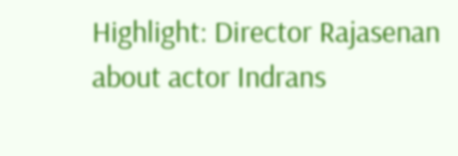Highlight: Director Rajasenan about actor Indrans